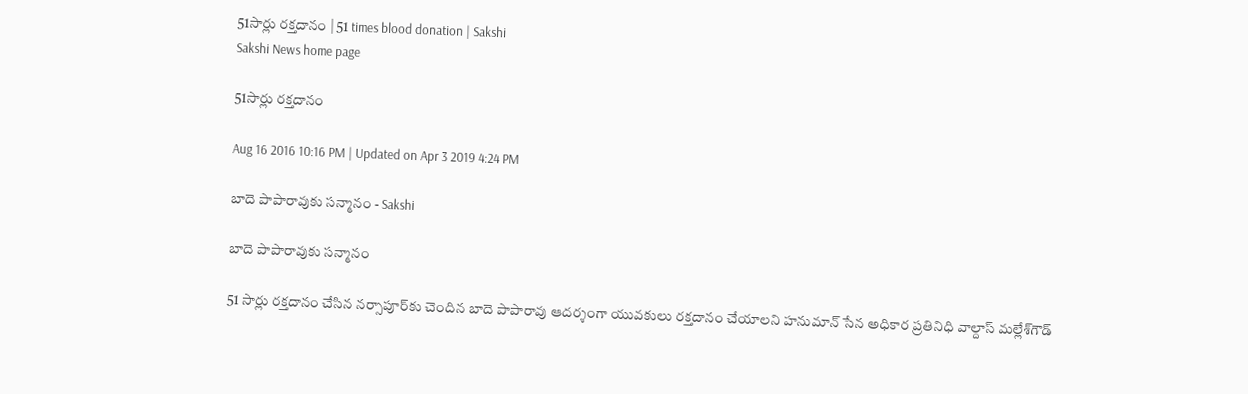51సార్లు రక్తదానం | 51 times blood donation | Sakshi
Sakshi News home page

51సార్లు రక్తదానం

Aug 16 2016 10:16 PM | Updated on Apr 3 2019 4:24 PM

బాదె పాపారావుకు సన్మానం - Sakshi

బాదె పాపారావుకు సన్మానం

51 సార్లు రక్తదానం చేసిన నర్సాపూర్‌కు చెందిన బాదె పాపారావు ఆదర్శంగా యువకులు రక్తదానం చేయాలని హనుమాన్‌ సేన అధికార ప్రతినిధి వాల్దాస్‌ మల్లేశ్‌గౌడ్‌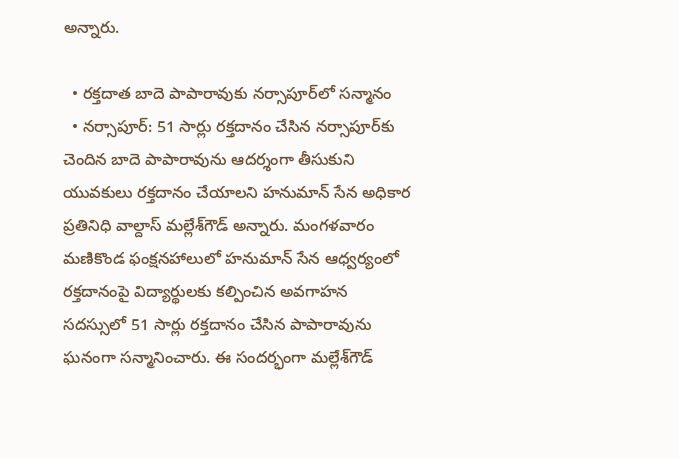అన్నారు.

  • రక్తదాత బాదె పాపారావుకు నర్సాపూర్‌లో సన్మానం
  • నర్సాపూర్‌: 51 సార్లు రక్తదానం చేసిన నర్సాపూర్‌కు చెందిన బాదె పాపారావును ఆదర్శంగా తీసుకుని యువకులు రక్తదానం చేయాలని హనుమాన్‌ సేన అధికార ప్రతినిధి వాల్దాస్‌ మల్లేశ్‌గౌడ్‌ అన్నారు. మంగళవారం మణికొండ ఫంక్షనహాలులో హనుమాన్‌ సేన ఆధ్వర్యంలో రక్తదానంపై విద్యార్థులకు కల్పించిన అవగాహన సదస్సులో 51 సార్లు రక్తదానం చేసిన పాపారావును ఘనంగా సన్మానించారు. ఈ సందర్భంగా మల్లేశ్‌గౌడ్‌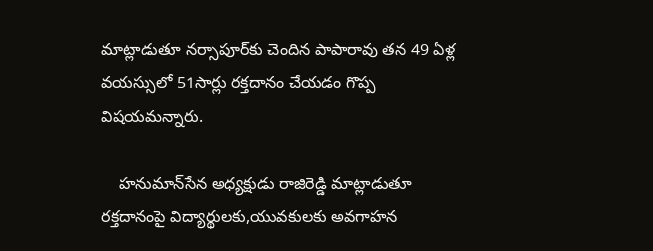మాట్లాడుతూ నర్సాపూర్‌కు చెందిన పాపారావు తన 49 ఏళ్ల వయస్సులో 51సార్లు రక్తదానం చేయడం గొప్ప విషయమన్నారు.

    హనుమాన్‌సేన అధ్యక్షుడు రాజిరెడ్డి మాట్లాడుతూ రక్తదానంపై విద్యార్థులకు,యువకులకు అవగాహన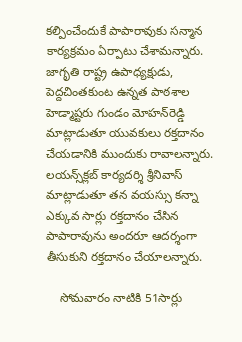కల్పించేందుకే పాపారావుకు సన్మాన కార్యక్రమం ఏర్పాటు చేశామన్నారు. జాగృతి రాష్ట్ర ఉపాధ్యక్షుడు, పెద్దచింతకుంట ఉన్నత పాఠశాల హెడ్మాష్టరు గుండం మోహన్‌రెడ్డి మాట్లాడుతూ యువకులు రక్తదానం చేయడానికి ముందుకు రావాలన్నారు. లయన్స్‌క్లబ్‌ కార్యదర్శి శ్రీనివాస్‌ మాట్లాడుతూ తన వయస్సు కన్నా ఎక్కువ సార్లు రక్తదానం చేసిన పాపారావును అందరూ ఆదర్శంగా తీసుకుని రక్తదానం చేయాలన్నారు.

    సోమవారం నాటికి 51సార్లు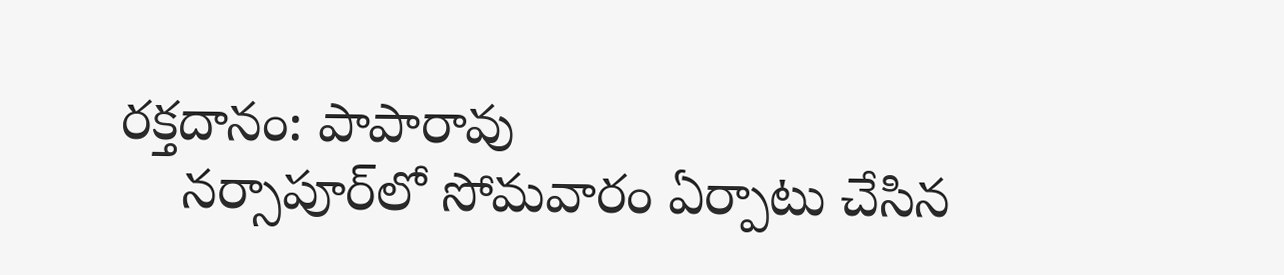రక్తదానం: పాపారావు
    నర్సాపూర్‌లో సోమవారం ఏర్పాటు చేసిన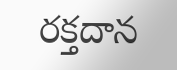రక్తదాన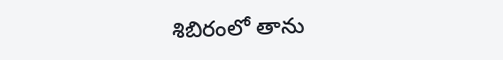శిబిరంలో తాను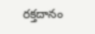రక్తదానం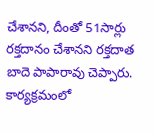చేశానని, దీంతో 51సార్లు రక్తదానం చేశానని రక్తదాత బాదె పాపారావు చెప్పారు. కార్యక్రమంలో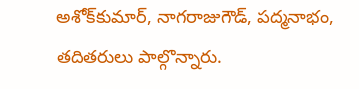అశోక్‌కుమార్‌, నాగరాజుగౌడ్‌, పద్మనాభం, తదితరులు పాల్గొన్నారు.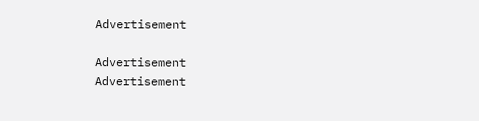Advertisement

Advertisement
Advertisement